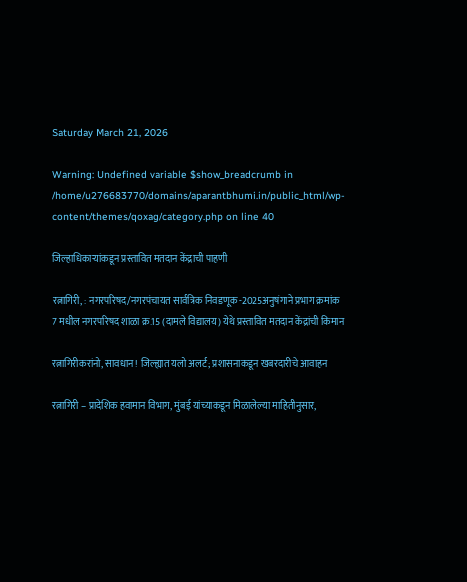Saturday March 21, 2026

Warning: Undefined variable $show_breadcrumb in /home/u276683770/domains/aparantbhumi.in/public_html/wp-content/themes/qoxag/category.php on line 40

जिल्हाधिकाऱ्यांकडून प्रस्तावित मतदान केंद्राची पाहणी

रत्नागिरी, : नगरपरिषद/नगरपंचायत सार्वत्रिक निवडणूक -2025अनुषंगाने प्रभाग क्रमांक 7 मधील नगरपरिषद शाळा क्र.15 (दामले विद्यालय) येथे प्रस्तावित मतदान केंद्रांची किमान

रत्नागिरीकरांनो, सावधान! जिल्ह्यात यलो अलर्ट; प्रशासनाकडून खबरदारीचे आवाहन

रत्नागिरी – प्रादेशिक हवामान विभाग, मुंबई यांच्याकडून मिळालेल्या माहितीनुसार,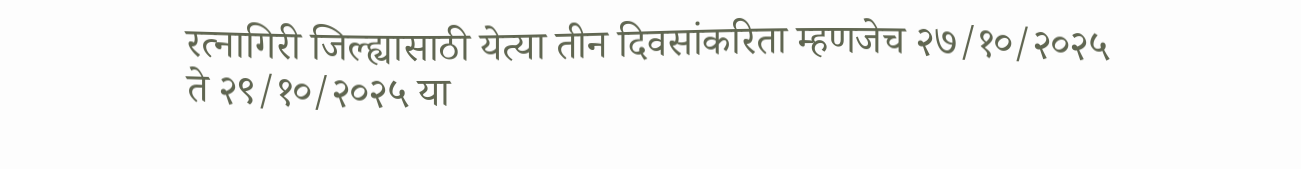रत्नागिरी जिल्ह्यासाठी येत्या तीन दिवसांकरिता म्हणजेच २७/१०/२०२५ ते २९/१०/२०२५ या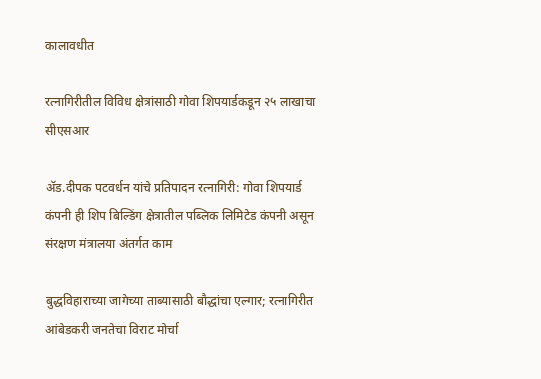कालावधीत

रत्नागिरीतील विविध क्षेत्रांसाठी गोवा शिपयार्डकडून २५ लाखाचा सीएसआर

ॲड.दीपक पटवर्धन यांचे प्रतिपादन रत्नागिरी: गोवा शिपयार्ड कंपनी ही शिप बिल्डिंग क्षेत्रातील पब्लिक लिमिटेड कंपनी असून संरक्षण मंत्रालया अंतर्गत काम

बुद्धविहाराच्या जागेच्या ताब्यासाठी बौद्धांचा एल्गार; रत्नागिरीत आंबेडकरी जनतेचा विराट मोर्चा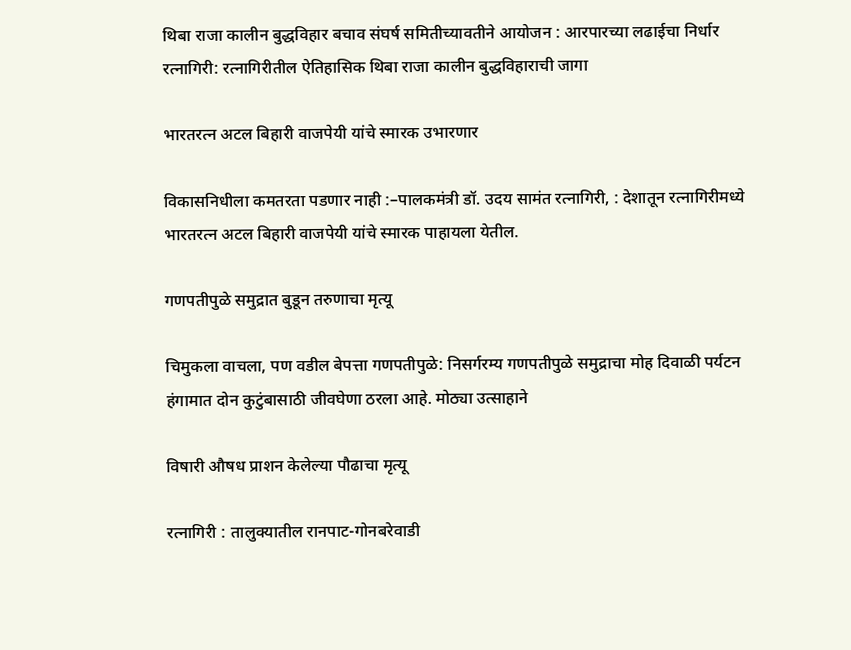थिबा राजा कालीन बुद्धविहार बचाव संघर्ष समितीच्यावतीने आयोजन : आरपारच्या लढाईचा निर्धार रत्नागिरी: रत्नागिरीतील ऐतिहासिक थिबा राजा कालीन बुद्धविहाराची जागा

भारतरत्न अटल बिहारी वाजपेयी यांचे स्मारक उभारणार

विकासनिधीला कमतरता पडणार नाही :–पालकमंत्री डॉ. उदय सामंत रत्नागिरी, : देशातून रत्नागिरीमध्ये भारतरत्न अटल बिहारी वाजपेयी यांचे स्मारक पाहायला येतील.

गणपतीपुळे समुद्रात बुडून तरुणाचा मृत्यू

चिमुकला वाचला, पण वडील बेपत्ता गणपतीपुळे: निसर्गरम्य गणपतीपुळे समुद्राचा मोह दिवाळी पर्यटन हंगामात दोन कुटुंबासाठी जीवघेणा ठरला आहे. मोठ्या उत्साहाने

विषारी औषध प्राशन केलेल्या पौढाचा मृत्यू

रत्नागिरी : तालुक्यातील रानपाट-गोनबरेवाडी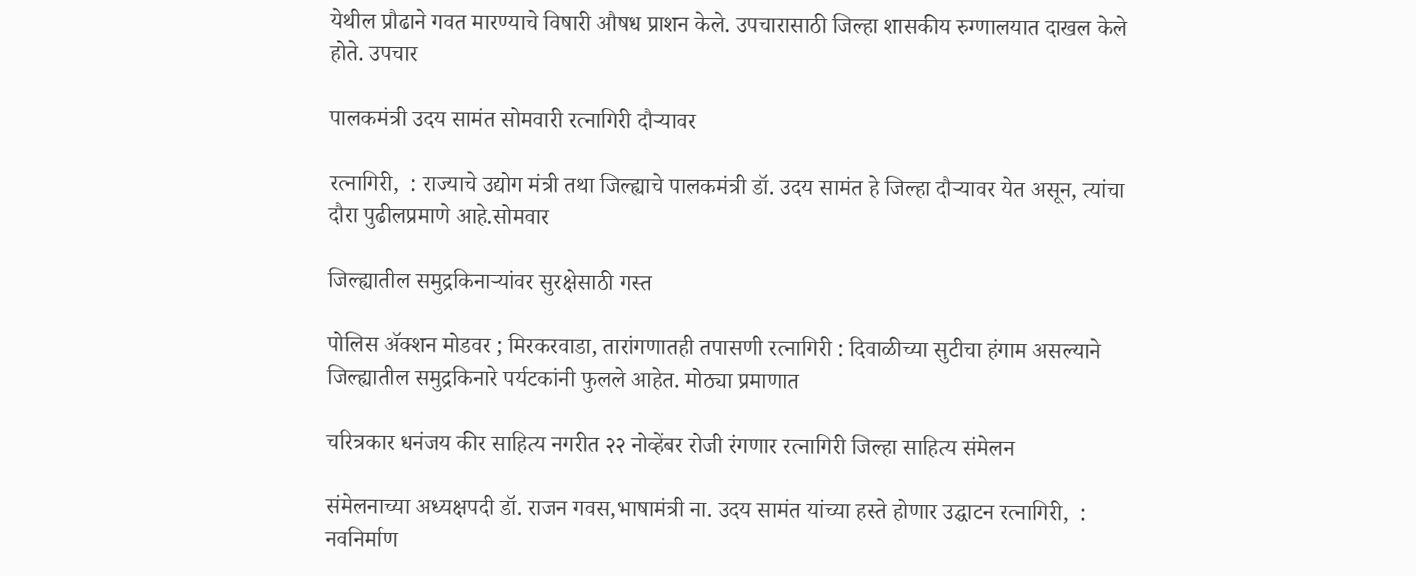येथील प्रौढाने गवत मारण्याचे विषारी औषध प्राशन केले. उपचारासाठी जिल्हा शासकीय रुग्णालयात दाखल केले होते. उपचार

पालकमंत्री उदय सामंत सोमवारी रत्नागिरी दौऱ्यावर

रत्नागिरी,  : राज्याचे उद्योग मंत्री तथा जिल्ह्याचे पालकमंत्री डॉ. उदय सामंत हे जिल्हा दौऱ्यावर येत असून, त्यांचा दौरा पुढीलप्रमाणे आहे.सोमवार

जिल्ह्यातील समुद्रकिनाऱ्यांवर सुरक्षेसाठी गस्त

पोलिस ॲक्शन मोडवर ; मिरकरवाडा, तारांगणातही तपासणी रत्नागिरी : दिवाळीच्या सुटीचा हंगाम असल्याने जिल्ह्यातील समुद्रकिनारे पर्यटकांनी फुलले आहेत. मोठ्या प्रमाणात

चरित्रकार धनंजय कीर साहित्य नगरीत २२ नोव्हेंबर रोजी रंगणार रत्नागिरी जिल्हा साहित्य संमेलन

संमेलनाच्या अध्यक्षपदी डॉ. राजन गवस,भाषामंत्री ना. उदय सामंत यांच्या हस्ते होणार उद्घाटन रत्नागिरी,  : नवनिर्माण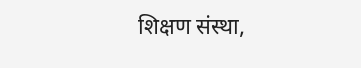शिक्षण संस्था,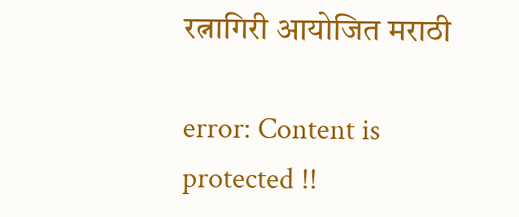रत्नागिरी आयोजित मराठी

error: Content is protected !!